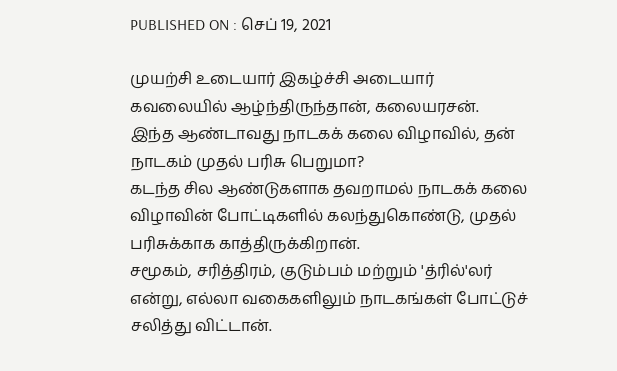PUBLISHED ON : செப் 19, 2021

முயற்சி உடையார் இகழ்ச்சி அடையார்
கவலையில் ஆழ்ந்திருந்தான், கலையரசன்.
இந்த ஆண்டாவது நாடகக் கலை விழாவில், தன் நாடகம் முதல் பரிசு பெறுமா?
கடந்த சில ஆண்டுகளாக தவறாமல் நாடகக் கலை விழாவின் போட்டிகளில் கலந்துகொண்டு, முதல் பரிசுக்காக காத்திருக்கிறான்.
சமூகம், சரித்திரம், குடும்பம் மற்றும் 'த்ரில்'லர் என்று, எல்லா வகைகளிலும் நாடகங்கள் போட்டுச் சலித்து விட்டான்.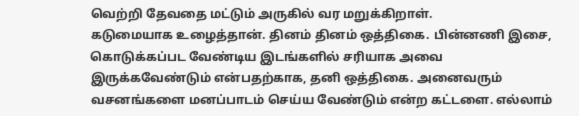வெற்றி தேவதை மட்டும் அருகில் வர மறுக்கிறாள்.
கடுமையாக உழைத்தான். தினம் தினம் ஒத்திகை. பின்னணி இசை, கொடுக்கப்பட வேண்டிய இடங்களில் சரியாக அவை இருக்கவேண்டும் என்பதற்காக, தனி ஒத்திகை. அனைவரும் வசனங்களை மனப்பாடம் செய்ய வேண்டும் என்ற கட்டளை. எல்லாம்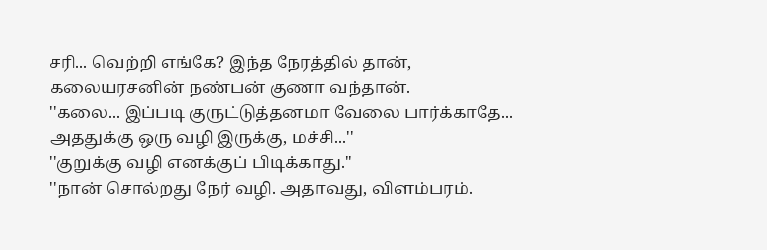சரி... வெற்றி எங்கே? இந்த நேரத்தில் தான், கலையரசனின் நண்பன் குணா வந்தான்.
''கலை... இப்படி குருட்டுத்தனமா வேலை பார்க்காதே... அததுக்கு ஒரு வழி இருக்கு, மச்சி...''
''குறுக்கு வழி எனக்குப் பிடிக்காது.''
''நான் சொல்றது நேர் வழி. அதாவது, விளம்பரம்.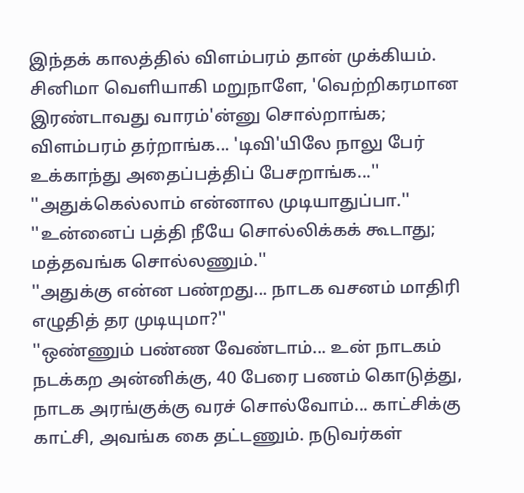இந்தக் காலத்தில் விளம்பரம் தான் முக்கியம். சினிமா வெளியாகி மறுநாளே, 'வெற்றிகரமான இரண்டாவது வாரம்'ன்னு சொல்றாங்க; விளம்பரம் தர்றாங்க... 'டிவி'யிலே நாலு பேர் உக்காந்து அதைப்பத்திப் பேசறாங்க...''
''அதுக்கெல்லாம் என்னால முடியாதுப்பா.''
''உன்னைப் பத்தி நீயே சொல்லிக்கக் கூடாது; மத்தவங்க சொல்லணும்.''
''அதுக்கு என்ன பண்றது... நாடக வசனம் மாதிரி எழுதித் தர முடியுமா?''
''ஒண்ணும் பண்ண வேண்டாம்... உன் நாடகம் நடக்கற அன்னிக்கு, 40 பேரை பணம் கொடுத்து, நாடக அரங்குக்கு வரச் சொல்வோம்... காட்சிக்கு காட்சி, அவங்க கை தட்டணும். நடுவர்கள்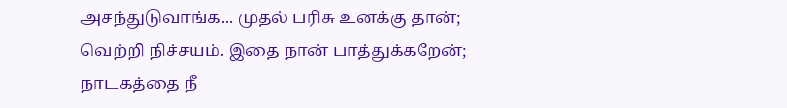அசந்துடுவாங்க... முதல் பரிசு உனக்கு தான்; வெற்றி நிச்சயம். இதை நான் பாத்துக்கறேன்; நாடகத்தை நீ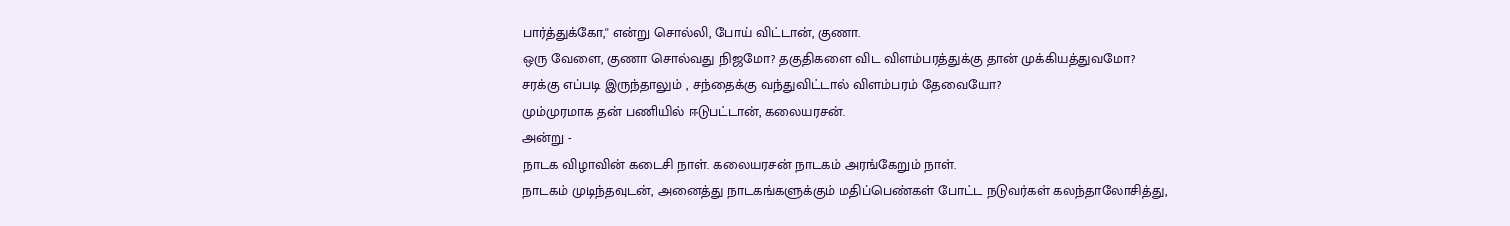பார்த்துக்கோ,'' என்று சொல்லி, போய் விட்டான், குணா.
ஒரு வேளை, குணா சொல்வது நிஜமோ? தகுதிகளை விட விளம்பரத்துக்கு தான் முக்கியத்துவமோ?
சரக்கு எப்படி இருந்தாலும் , சந்தைக்கு வந்துவிட்டால் விளம்பரம் தேவையோ?
மும்முரமாக தன் பணியில் ஈடுபட்டான், கலையரசன்.
அன்று -
நாடக விழாவின் கடைசி நாள். கலையரசன் நாடகம் அரங்கேறும் நாள்.
நாடகம் முடிந்தவுடன், அனைத்து நாடகங்களுக்கும் மதிப்பெண்கள் போட்ட நடுவர்கள் கலந்தாலோசித்து,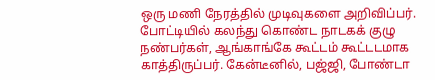ஒரு மணி நேரத்தில் முடிவுகளை அறிவிப்பர். போட்டியில் கலந்து கொண்ட நாடகக் குழு நண்பர்கள், ஆங்காங்கே கூட்டம் கூட்டடமாக காத்திருப்பர். கேன்டீனில், பஜ்ஜி, போண்டா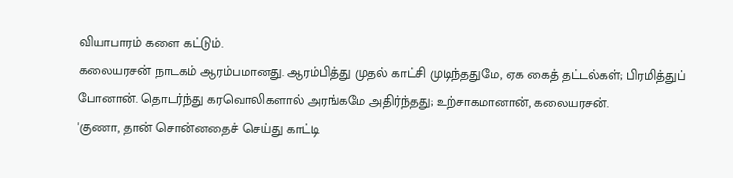வியாபாரம் களை கட்டும்.
கலையரசன் நாடகம் ஆரம்பமானது. ஆரம்பித்து முதல் காட்சி முடிந்ததுமே, ஏக கைத் தட்டல்கள்; பிரமித்துப் போனான். தொடர்ந்து கரவொலிகளால் அரங்கமே அதிர்ந்தது; உற்சாகமானான், கலையரசன்.
'குணா, தான் சொன்னதைச் செய்து காட்டி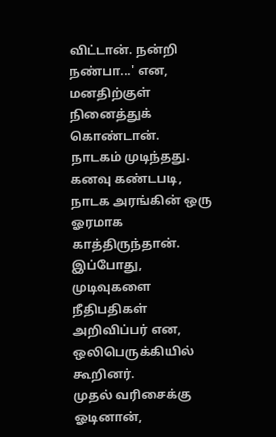விட்டான். நன்றி நண்பா...' என, மனதிற்குள் நினைத்துக் கொண்டான்.
நாடகம் முடிந்தது. கனவு கண்டபடி, நாடக அரங்கின் ஒரு ஓரமாக காத்திருந்தான்.
இப்போது, முடிவுகளை நீதிபதிகள் அறிவிப்பர் என, ஒலிபெருக்கியில் கூறினர்.
முதல் வரிசைக்கு ஓடினான்,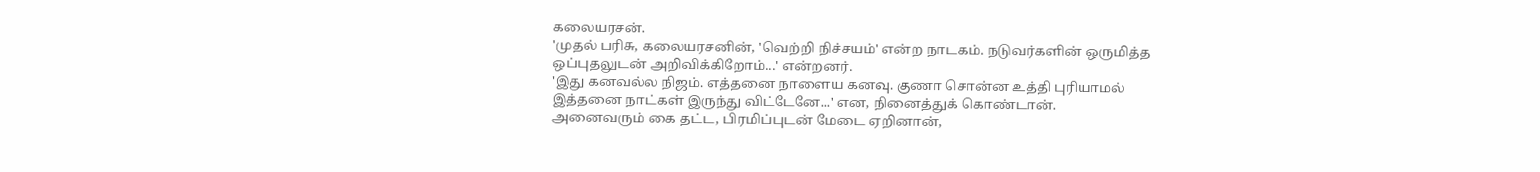கலையரசன்.
'முதல் பரிசு, கலையரசனின், 'வெற்றி நிச்சயம்' என்ற நாடகம். நடுவர்களின் ஒருமித்த ஒப்புதலுடன் அறிவிக்கிறோம்...' என்றனர்.
'இது கனவல்ல நிஜம். எத்தனை நாளைய கனவு. குணா சொன்ன உத்தி புரியாமல் இத்தனை நாட்கள் இருந்து விட்டேனே...' என, நினைத்துக் கொண்டான்.
அனைவரும் கை தட்ட, பிரமிப்புடன் மேடை ஏறினான்,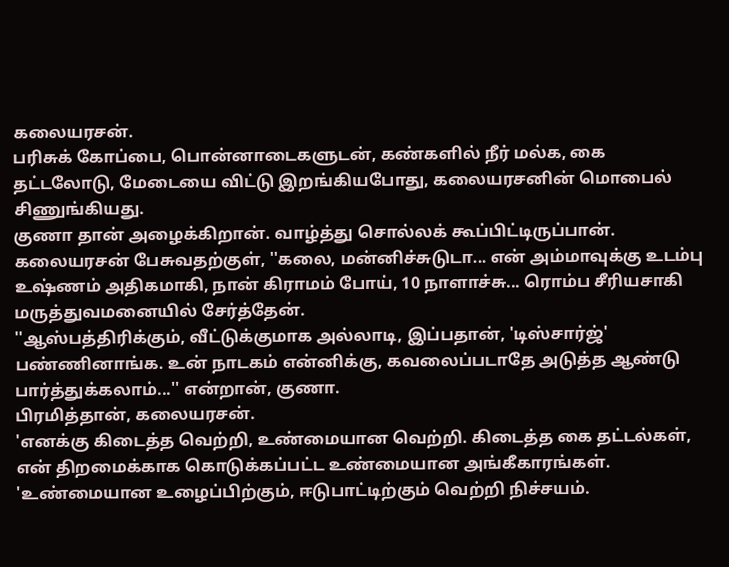கலையரசன்.
பரிசுக் கோப்பை, பொன்னாடைகளுடன், கண்களில் நீர் மல்க, கை தட்டலோடு, மேடையை விட்டு இறங்கியபோது, கலையரசனின் மொபைல் சிணுங்கியது.
குணா தான் அழைக்கிறான். வாழ்த்து சொல்லக் கூப்பிட்டிருப்பான்.
கலையரசன் பேசுவதற்குள், ''கலை, மன்னிச்சுடுடா... என் அம்மாவுக்கு உடம்பு உஷ்ணம் அதிகமாகி, நான் கிராமம் போய், 10 நாளாச்சு... ரொம்ப சீரியசாகி மருத்துவமனையில் சேர்த்தேன்.
''ஆஸ்பத்திரிக்கும், வீட்டுக்குமாக அல்லாடி, இப்பதான், 'டிஸ்சார்ஜ்' பண்ணினாங்க. உன் நாடகம் என்னிக்கு, கவலைப்படாதே அடுத்த ஆண்டு பார்த்துக்கலாம்...'' என்றான், குணா.
பிரமித்தான், கலையரசன்.
'எனக்கு கிடைத்த வெற்றி, உண்மையான வெற்றி. கிடைத்த கை தட்டல்கள், என் திறமைக்காக கொடுக்கப்பட்ட உண்மையான அங்கீகாரங்கள்.
'உண்மையான உழைப்பிற்கும், ஈடுபாட்டிற்கும் வெற்றி நிச்சயம்.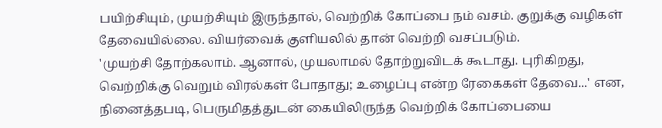பயிற்சியும், முயற்சியும் இருந்தால், வெற்றிக் கோப்பை நம் வசம். குறுக்கு வழிகள் தேவையில்லை. வியர்வைக் குளியலில் தான் வெற்றி வசப்படும்.
'முயற்சி தோற்கலாம். ஆனால், முயலாமல் தோற்றுவிடக் கூடாது. புரிகிறது, வெற்றிக்கு வெறும் விரல்கள் போதாது; உழைப்பு என்ற ரேகைகள் தேவை...' என, நினைத்தபடி, பெருமிதத்துடன் கையிலிருந்த வெற்றிக் கோப்பையை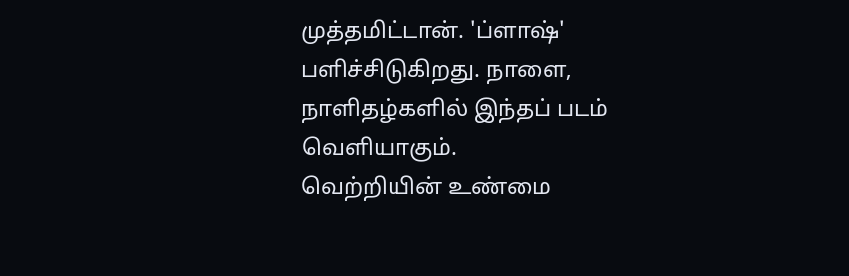முத்தமிட்டான். 'ப்ளாஷ்' பளிச்சிடுகிறது. நாளை, நாளிதழ்களில் இந்தப் படம் வெளியாகும்.
வெற்றியின் உண்மை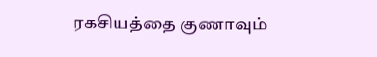ரகசியத்தை குணாவும்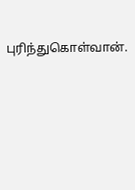புரிந்துகொள்வான்.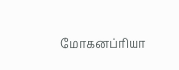மோகனப்ரியா